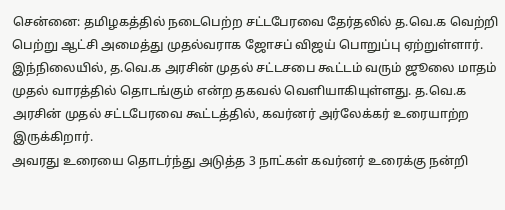சென்னை: தமிழகத்தில் நடைபெற்ற சட்டபேரவை தேர்தலில் த.வெ.க வெற்றி பெற்று ஆட்சி அமைத்து முதல்வராக ஜோசப் விஜய் பொறுப்பு ஏற்றுள்ளார். இந்நிலையில், த.வெ.க அரசின் முதல் சட்டசபை கூட்டம் வரும் ஜூலை மாதம் முதல் வாரத்தில் தொடங்கும் என்ற தகவல் வெளியாகியுள்ளது. த.வெ.க அரசின் முதல் சட்டபேரவை கூட்டத்தில், கவர்னர் அர்லேக்கர் உரையாற்ற இருக்கிறார்.
அவரது உரையை தொடர்ந்து அடுத்த 3 நாட்கள் கவர்னர் உரைக்கு நன்றி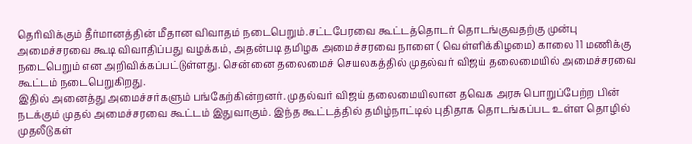தெரிவிக்கும் தீர்மானத்தின் மீதான விவாதம் நடைபெறும்.சட்டபேரவை கூட்டத்தொடர் தொடங்குவதற்கு முன்பு அமைச்சரவை கூடி விவாதிப்பது வழக்கம், அதன்படி தமிழக அமைச்சரவை நாளை ( வெள்ளிக்கிழமை) காலை 11 மணிக்கு நடைபெறும் என அறிவிக்கப்பட்டுள்ளது. சென்னை தலைமைச் செயலகத்தில் முதல்வர் விஜய் தலைமையில் அமைச்சரவை கூட்டம் நடைபெறுகிறது.
இதில் அனைத்து அமைச்சர்களும் பங்கேற்கின்றனர். முதல்வர் விஜய் தலைமையிலான தவெக அரசு பொறுப்பேற்ற பின் நடக்கும் முதல் அமைச்சரவை கூட்டம் இதுவாகும். இந்த கூட்டத்தில் தமிழ்நாட்டில் புதிதாக தொடங்கப்பட உள்ள தொழில் முதலீடுகள்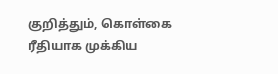குறித்தும், கொள்கை ரீதியாக முக்கிய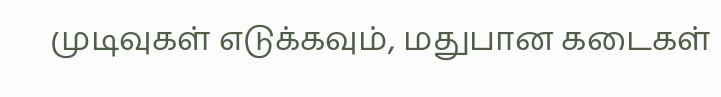முடிவுகள் எடுக்கவும், மதுபான கடைகள்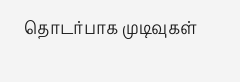தொடர்பாக முடிவுகள்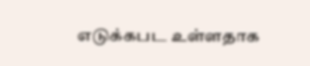எடுக்கபட உள்ளதாக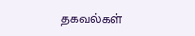தகவல்கள்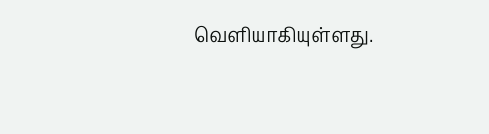வெளியாகியுள்ளது.